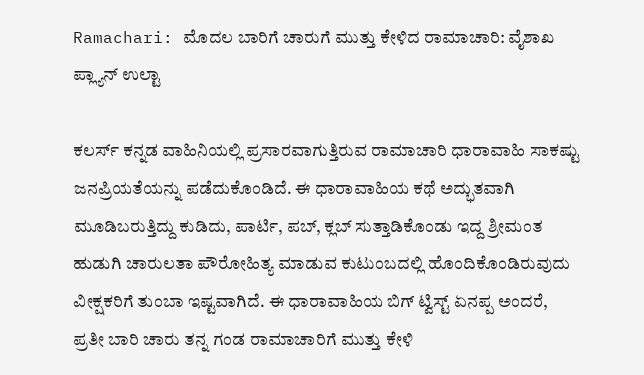Ramachari: ಮೊದಲ ಬಾರಿಗೆ ಚಾರುಗೆ ಮುತ್ತು ಕೇಳಿದ ರಾಮಾಚಾರಿ: ವೈಶಾಖ ಪ್ಲ್ಯಾನ್ ಉಲ್ಟಾ

ಕಲರ್ಸ್‌ ಕನ್ನಡ ವಾಹಿನಿಯಲ್ಲಿ ಪ್ರಸಾರವಾಗುತ್ತಿರುವ ರಾಮಾಚಾರಿ ಧಾರಾವಾಹಿ ಸಾಕಷ್ಟು ಜನಪ್ರಿಯತೆಯನ್ನು ಪಡೆದುಕೊಂಡಿದೆ. ಈ ಧಾರಾವಾಹಿಯ ಕಥೆ ಅದ್ಭುತವಾಗಿ ಮೂಡಿಬರುತ್ತಿದ್ದು ಕುಡಿದು, ಪಾರ್ಟಿ, ಪಬ್, ಕ್ಲಬ್ ಸುತ್ತಾಡಿಕೊಂಡು ಇದ್ದ ಶ್ರೀಮಂತ ಹುಡುಗಿ ಚಾರುಲತಾ ಪೌರೋಹಿತ್ಯ ಮಾಡುವ ಕುಟುಂಬದಲ್ಲಿ ಹೊಂದಿಕೊಂಡಿರುವುದು ವೀಕ್ಷಕರಿಗೆ ತುಂಬಾ ಇಷ್ಟವಾಗಿದೆ. ಈ ಧಾರಾವಾಹಿಯ ಬಿಗ್‌ ಟ್ವಿಸ್ಟ್ ಏನಪ್ಪ ಅಂದರೆ, ಪ್ರತೀ ಬಾರಿ ಚಾರು ತನ್ನ ಗಂಡ ರಾಮಾಚಾರಿಗೆ ಮುತ್ತು ಕೇಳಿ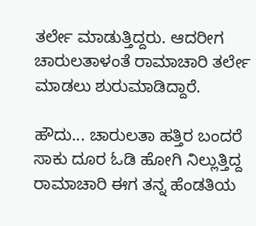ತರ್ಲೇ ಮಾಡುತ್ತಿದ್ದರು. ಆದರೀಗ ಚಾರುಲತಾಳಂತೆ ರಾಮಾಚಾರಿ ತರ್ಲೇ ಮಾಡಲು ಶುರುಮಾಡಿದ್ದಾರೆ.

ಹೌದು... ಚಾರುಲತಾ ಹತ್ತಿರ ಬಂದರೆ ಸಾಕು ದೂರ ಓಡಿ ಹೋಗಿ ನಿಲ್ಲುತ್ತಿದ್ದ ರಾಮಾಚಾರಿ ಈಗ ತನ್ನ ಹೆಂಡತಿಯ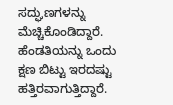ಸದ್ಘುಣಗಳನ್ನು ಮೆಚ್ಚಿಕೊಂಡಿದ್ದಾರೆ. ಹೆಂಡತಿಯನ್ನು ಒಂದು ಕ್ಷಣ ಬಿಟ್ಟು ಇರದಷ್ಟು ಹತ್ತಿರವಾಗುತ್ತಿದ್ದಾರೆ.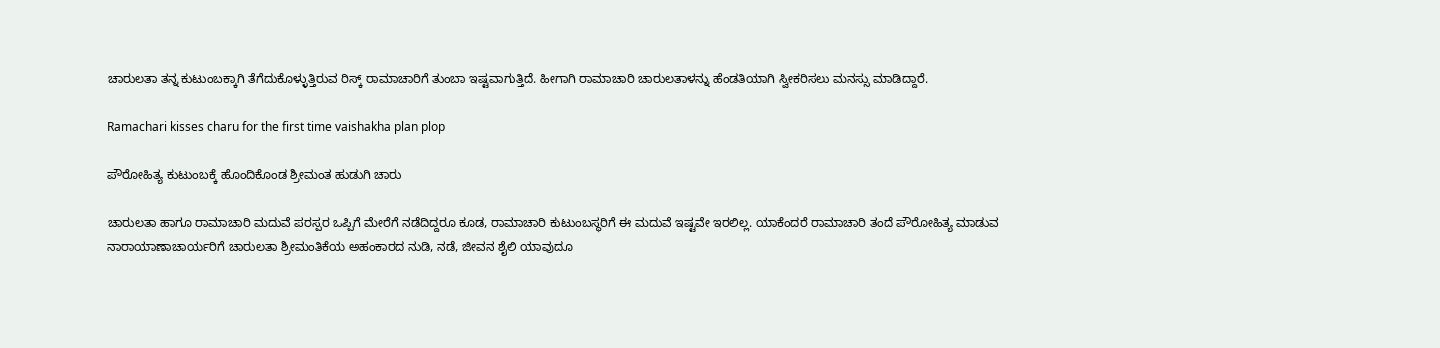ಚಾರುಲತಾ ತನ್ನ ಕುಟುಂಬಕ್ಕಾಗಿ ತೆಗೆದುಕೊಳ್ಳುತ್ತಿರುವ ರಿಸ್ಕ್ ರಾಮಾಚಾರಿಗೆ ತುಂಬಾ ಇಷ್ಟವಾಗುತ್ತಿದೆ. ಹೀಗಾಗಿ ರಾಮಾಚಾರಿ ಚಾರುಲತಾಳನ್ನು ಹೆಂಡತಿಯಾಗಿ ಸ್ವೀಕರಿಸಲು ಮನಸ್ಸು ಮಾಡಿದ್ದಾರೆ.

Ramachari kisses charu for the first time vaishakha plan plop

ಪೌರೋಹಿತ್ಯ ಕುಟುಂಬಕ್ಕೆ ಹೊಂದಿಕೊಂಡ ಶ್ರೀಮಂತ ಹುಡುಗಿ ಚಾರು

ಚಾರುಲತಾ ಹಾಗೂ ರಾಮಾಚಾರಿ ಮದುವೆ ಪರಸ್ಪರ ಒಪ್ಪಿಗೆ ಮೇರೆಗೆ ನಡೆದಿದ್ದರೂ ಕೂಡ, ರಾಮಾಚಾರಿ ಕುಟುಂಬಸ್ಥರಿಗೆ ಈ ಮದುವೆ ಇಷ್ಟವೇ ಇರಲಿಲ್ಲ. ಯಾಕೆಂದರೆ ರಾಮಾಚಾರಿ ತಂದೆ ಪೌರೋಹಿತ್ಯ ಮಾಡುವ ನಾರಾಯಾಣಾಚಾರ್ಯರಿಗೆ ಚಾರುಲತಾ ಶ್ರೀಮಂತಿಕೆಯ ಅಹಂಕಾರದ ನುಡಿ, ನಡೆ, ಜೀವನ ಶೈಲಿ ಯಾವುದೂ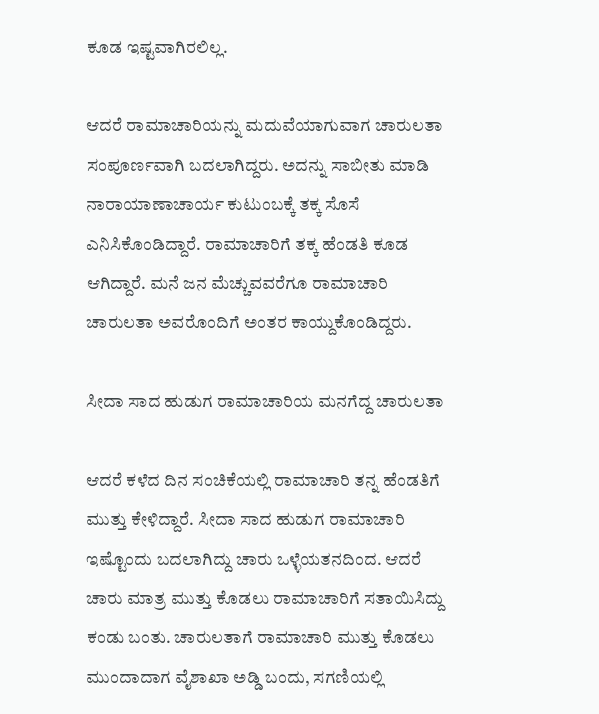ಕೂಡ ಇಷ್ಟವಾಗಿರಲಿಲ್ಲ.

ಆದರೆ ರಾಮಾಚಾರಿಯನ್ನು ಮದುವೆಯಾಗುವಾಗ ಚಾರುಲತಾ ಸಂಪೂರ್ಣವಾಗಿ ಬದಲಾಗಿದ್ದರು. ಅದನ್ನು ಸಾಬೀತು ಮಾಡಿ ನಾರಾಯಾಣಾಚಾರ್ಯ ಕುಟುಂಬಕ್ಕೆ ತಕ್ಕ ಸೊಸೆ ಎನಿಸಿಕೊಂಡಿದ್ದಾರೆ. ರಾಮಾಚಾರಿಗೆ ತಕ್ಕ ಹೆಂಡತಿ ಕೂಡ ಆಗಿದ್ದಾರೆ. ಮನೆ ಜನ ಮೆಚ್ಚುವವರೆಗೂ ರಾಮಾಚಾರಿ ಚಾರುಲತಾ ಅವರೊಂದಿಗೆ ಅಂತರ ಕಾಯ್ದುಕೊಂಡಿದ್ದರು.

ಸೀದಾ ಸಾದ ಹುಡುಗ ರಾಮಾಚಾರಿಯ ಮನಗೆದ್ದ ಚಾರುಲತಾ

ಆದರೆ ಕಳೆದ ದಿನ ಸಂಚಿಕೆಯಲ್ಲಿ ರಾಮಾಚಾರಿ ತನ್ನ ಹೆಂಡತಿಗೆ ಮುತ್ತು ಕೇಳಿದ್ದಾರೆ. ಸೀದಾ ಸಾದ ಹುಡುಗ ರಾಮಾಚಾರಿ ಇಷ್ಟೊಂದು ಬದಲಾಗಿದ್ದು ಚಾರು ಒಳ್ಳೆಯತನದಿಂದ. ಆದರೆ ಚಾರು ಮಾತ್ರ ಮುತ್ತು ಕೊಡಲು ರಾಮಾಚಾರಿಗೆ ಸತಾಯಿಸಿದ್ದು ಕಂಡು ಬಂತು. ಚಾರುಲತಾಗೆ ರಾಮಾಚಾರಿ ಮುತ್ತು ಕೊಡಲು ಮುಂದಾದಾಗ ವೈಶಾಖಾ ಅಡ್ಡಿ ಬಂದು, ಸಗಣಿಯಲ್ಲಿ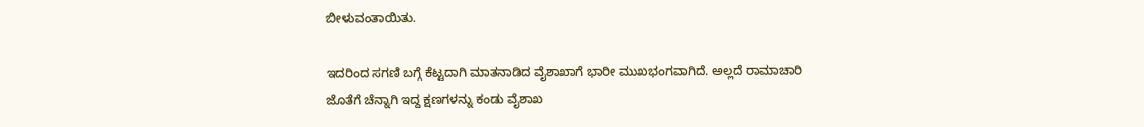ಬೀಳುವಂತಾಯಿತು.

ಇದರಿಂದ ಸಗಣಿ ಬಗ್ಗೆ ಕೆಟ್ಟದಾಗಿ ಮಾತನಾಡಿದ ವೈಶಾಖಾಗೆ ಭಾರೀ ಮುಖಭಂಗವಾಗಿದೆ. ಅಲ್ಲದೆ ರಾಮಾಚಾರಿ ಜೊತೆಗೆ ಚೆನ್ನಾಗಿ ಇದ್ದ ಕ್ಷಣಗಳನ್ನು ಕಂಡು ವೈಶಾಖ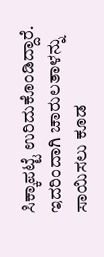ಸಿಕ್ಕಾಪಟ್ಟೆ ಉರಿದುಕೊಂಡಿದ್ದಾರೆ. ಇದರಿಂದಾಗಿ ಚಾರುಲತಾಳನ್ನು ಸಾಯಿಸಲು ಕೂಡ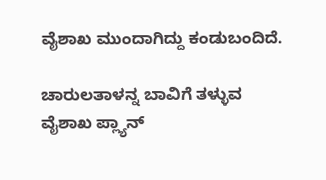ವೈಶಾಖ ಮುಂದಾಗಿದ್ದು ಕಂಡುಬಂದಿದೆ.

ಚಾರುಲತಾಳನ್ನ ಬಾವಿಗೆ ತಳ್ಳುವ ವೈಶಾಖ ಪ್ಲ್ಯಾನ್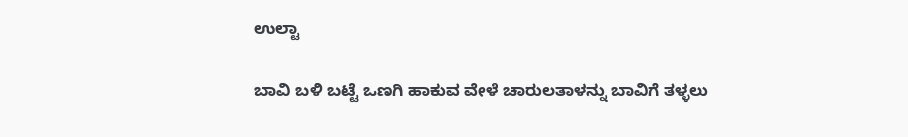ಉಲ್ಟಾ

ಬಾವಿ ಬಳಿ ಬಟ್ಟೆ ಒಣಗಿ ಹಾಕುವ ವೇಳೆ ಚಾರುಲತಾಳನ್ನು ಬಾವಿಗೆ ತಳ್ಳಲು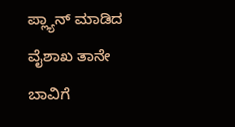ಪ್ಲ್ಯಾನ್ ಮಾಡಿದ ವೈಶಾಖ ತಾನೇ ಬಾವಿಗೆ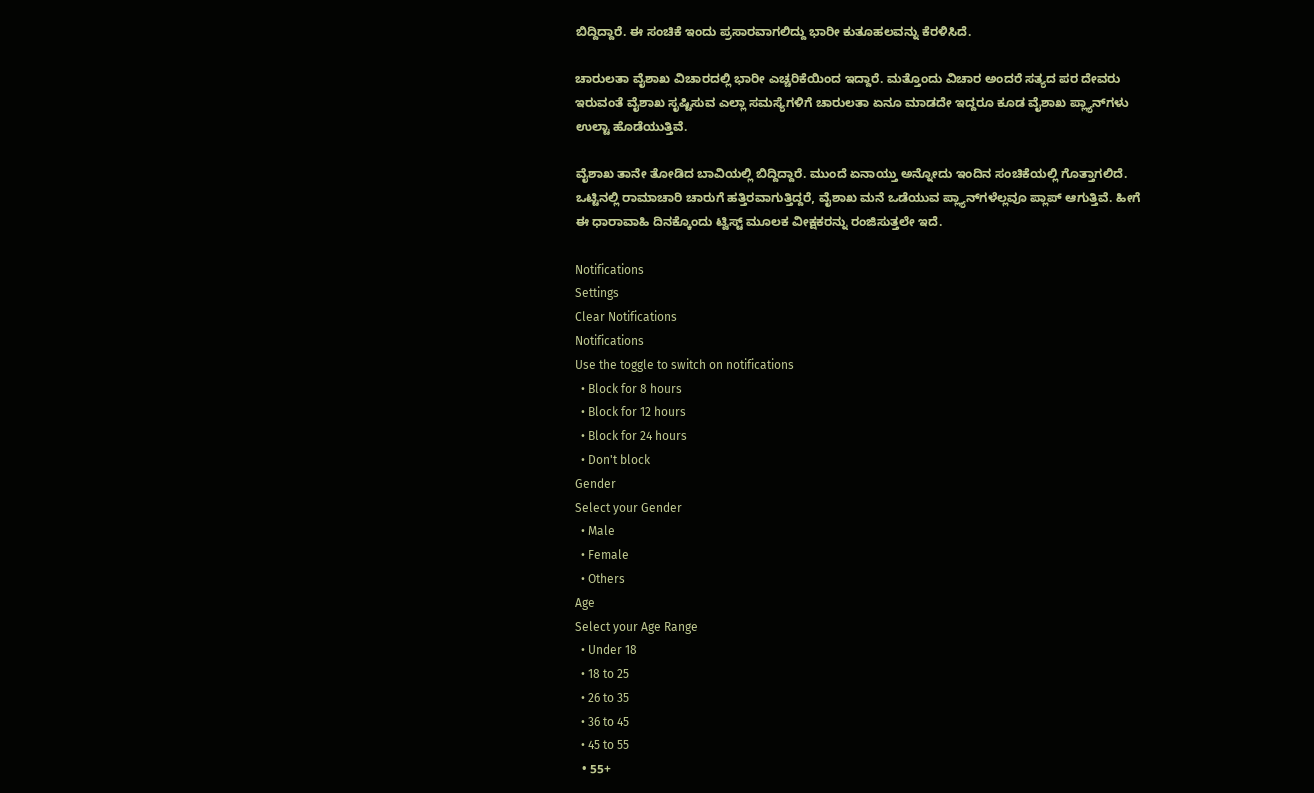ಬಿದ್ದಿದ್ದಾರೆ. ಈ ಸಂಚಿಕೆ ಇಂದು ಪ್ರಸಾರವಾಗಲಿದ್ದು ಭಾರೀ ಕುತೂಹಲವನ್ನು ಕೆರಳಿಸಿದೆ.

ಚಾರುಲತಾ ವೈಶಾಖ ವಿಚಾರದಲ್ಲಿ ಭಾರೀ ಎಚ್ಚರಿಕೆಯಿಂದ ಇದ್ದಾರೆ. ಮತ್ತೊಂದು ವಿಚಾರ ಅಂದರೆ ಸತ್ಯದ ಪರ ದೇವರು ಇರುವಂತೆ ವೈಶಾಖ ಸೃಷ್ಟಿಸುವ ಎಲ್ಲಾ ಸಮಸ್ಯೆಗಳಿಗೆ ಚಾರುಲತಾ ಏನೂ ಮಾಡದೇ ಇದ್ದರೂ ಕೂಡ ವೈಶಾಖ ಪ್ಲ್ಯಾನ್‌ಗಳು ಉಲ್ಟಾ ಹೊಡೆಯುತ್ತಿವೆ.

ವೈಶಾಖ ತಾನೇ ತೋಡಿದ ಬಾವಿಯಲ್ಲಿ ಬಿದ್ದಿದ್ದಾರೆ. ಮುಂದೆ ಏನಾಯ್ತು ಅನ್ನೋದು ಇಂದಿನ ಸಂಚಿಕೆಯಲ್ಲಿ ಗೊತ್ತಾಗಲಿದೆ. ಒಟ್ಟಿನಲ್ಲಿ ರಾಮಾಚಾರಿ ಚಾರುಗೆ ಹತ್ತಿರವಾಗುತ್ತಿದ್ದರೆ, ವೈಶಾಖ ಮನೆ ಒಡೆಯುವ ಪ್ಲ್ಯಾನ್‌ಗಳೆಲ್ಲವೂ ಪ್ಲಾಪ್ ಆಗುತ್ತಿವೆ. ಹೀಗೆ ಈ ಧಾರಾವಾಹಿ ದಿನಕ್ಕೊಂದು ಟ್ವಿಸ್ಟ್ ಮೂಲಕ ವೀಕ್ಷಕರನ್ನು ರಂಜಿಸುತ್ತಲೇ ಇದೆ.

Notifications
Settings
Clear Notifications
Notifications
Use the toggle to switch on notifications
  • Block for 8 hours
  • Block for 12 hours
  • Block for 24 hours
  • Don't block
Gender
Select your Gender
  • Male
  • Female
  • Others
Age
Select your Age Range
  • Under 18
  • 18 to 25
  • 26 to 35
  • 36 to 45
  • 45 to 55
  • 55+